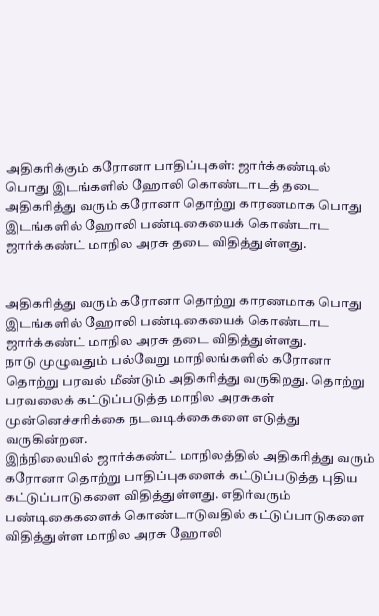அதிகரிக்கும் கரோனா பாதிப்புகள்: ஜார்க்கண்டில் பொது இடங்களில் ஹோலி கொண்டாடத் தடை
அதிகரித்து வரும் கரோனா தொற்று காரணமாக பொது இடங்களில் ஹோலி பண்டிகையைக் கொண்டாட ஜார்க்கண்ட் மாநில அரசு தடை விதித்துள்ளது.


அதிகரித்து வரும் கரோனா தொற்று காரணமாக பொது இடங்களில் ஹோலி பண்டிகையைக் கொண்டாட ஜார்க்கண்ட் மாநில அரசு தடை விதித்துள்ளது.
நாடு முழுவதும் பல்வேறு மாநிலங்களில் கரோனா தொற்று பரவல் மீண்டும் அதிகரித்து வருகிறது. தொற்று பரவலைக் கட்டுப்படுத்த மாநில அரசுகள் முன்னெச்சரிக்கை நடவடிக்கைகளை எடுத்து வருகின்றன.
இந்நிலையில் ஜார்க்கண்ட் மாநிலத்தில் அதிகரித்து வரும் கரோனா தொற்று பாதிப்புகளைக் கட்டுப்படுத்த புதிய கட்டுப்பாடுகளை விதித்துள்ளது. எதிர்வரும் பண்டிகைகளைக் கொண்டாடுவதில் கட்டுப்பாடுகளை விதித்துள்ள மாநில அரசு ஹோலி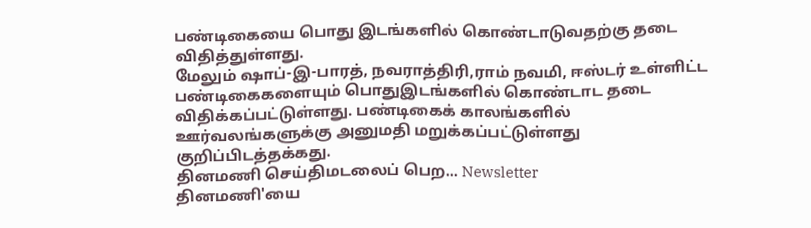பண்டிகையை பொது இடங்களில் கொண்டாடுவதற்கு தடை விதித்துள்ளது.
மேலும் ஷாப்-இ-பாரத், நவராத்திரி,ராம் நவமி, ஈஸ்டர் உள்ளிட்ட பண்டிகைகளையும் பொதுஇடங்களில் கொண்டாட தடை விதிக்கப்பட்டுள்ளது. பண்டிகைக் காலங்களில் ஊர்வலங்களுக்கு அனுமதி மறுக்கப்பட்டுள்ளது குறிப்பிடத்தக்கது.
தினமணி செய்திமடலைப் பெற... Newsletter
தினமணி'யை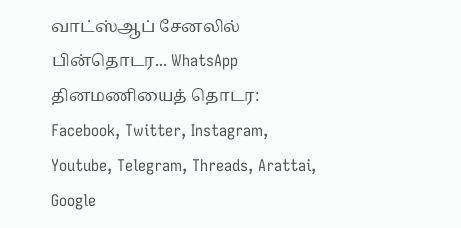வாட்ஸ்ஆப் சேனலில் பின்தொடர... WhatsApp
தினமணியைத் தொடர: Facebook, Twitter, Instagram, Youtube, Telegram, Threads, Arattai, Google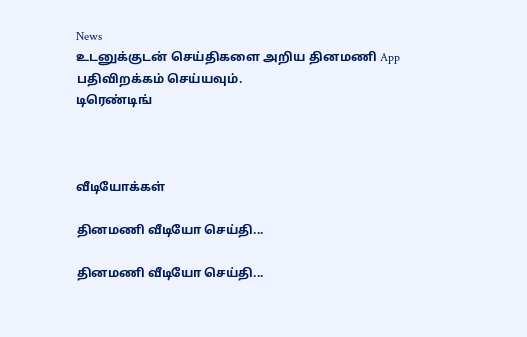News
உடனுக்குடன் செய்திகளை அறிய தினமணி App பதிவிறக்கம் செய்யவும்.
டிரெண்டிங்



வீடியோக்கள்

தினமணி வீடியோ செய்தி...

தினமணி வீடியோ செய்தி...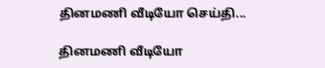தினமணி வீடியோ செய்தி...

தினமணி வீடியோ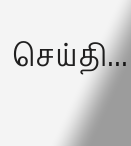செய்தி...